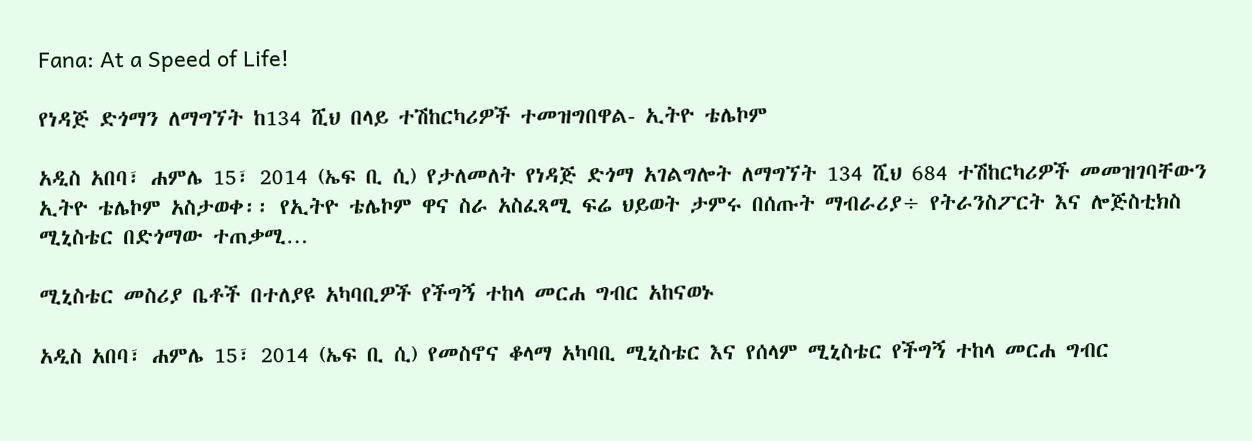Fana: At a Speed of Life!

የነዳጅ ድጎማን ለማግኘት ከ134 ሺህ በላይ ተሽከርካሪዎች ተመዝግበዋል- ኢትዮ ቴሌኮም

አዲስ አበባ፣ ሐምሌ 15፣ 2014 (ኤፍ ቢ ሲ) የታለመለት የነዳጅ ድጎማ አገልግሎት ለማግኘት 134 ሺህ 684 ተሽከርካሪዎች መመዝገባቸውን ኢትዮ ቴሌኮም አስታወቀ፡፡ የኢትዮ ቴሌኮም ዋና ስራ አስፈጻሚ ፍሬ ህይወት ታምሩ በሰጡት ማብራሪያ÷ የትራንስፖርት እና ሎጅስቲክስ ሚኒስቴር በድጎማው ተጠቃሚ…

ሚኒስቴር መስሪያ ቤቶች በተለያዩ አካባቢዎች የችግኝ ተከላ መርሐ ግብር አከናወኑ

አዲስ አበባ፣ ሐምሌ 15፣ 2014 (ኤፍ ቢ ሲ) የመስኖና ቆላማ አካባቢ ሚኒስቴር እና የሰላም ሚኒስቴር የችግኝ ተከላ መርሐ ግብር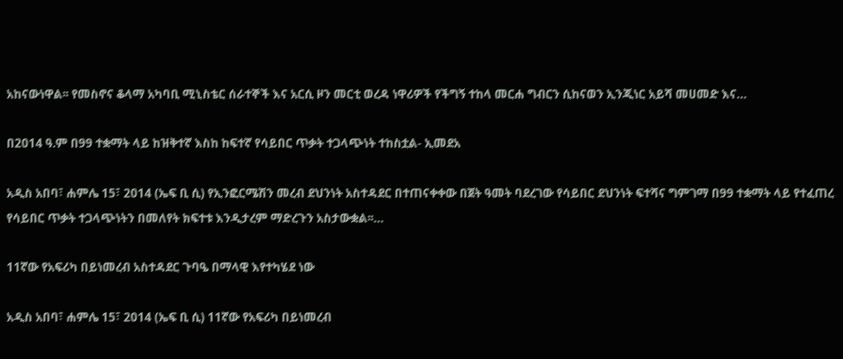አከናውነዋል፡፡ የመስኖና ቆላማ አካባቢ ሚኒስቴር ሰራተኞች እና አርሲ ዞን መርቲ ወረዳ ነዋሪዎች የችግኝ ተከላ መርሐ ግብርን ሲከናወን ኢንጂነር አይሻ መሀመድ እና…

በ2014 ዓ.ም በ99 ተቋማት ላይ ከዝቅተኛ እስከ ከፍተኛ የሳይበር ጥቃት ተጋላጭነት ተከስቷል- ኢመደአ

አዲስ አበባ፣ ሐምሌ 15፣ 2014 (ኤፍ ቢ ሲ) የኢንፎርሜሽን መረብ ደህንነት አስተዳደር በተጠናቀቀው በጀት ዓመት ባደረገው የሳይበር ደህንነት ፍተሻና ግምገማ በ99 ተቋማት ላይ የተፈጠረ የሳይበር ጥቃት ተጋላጭነትን በመለየት ክፍተቱ እንዲታረም ማድረጉን አስታውቋል፡፡…

11ኛው የአፍሪካ በይነመረብ አስተዳደር ጉባዔ በማላዊ እየተካሄደ ነው

አዲስ አበባ፣ ሐምሌ 15፣ 2014 (ኤፍ ቢ ሲ) 11ኛው የአፍሪካ በይነመረብ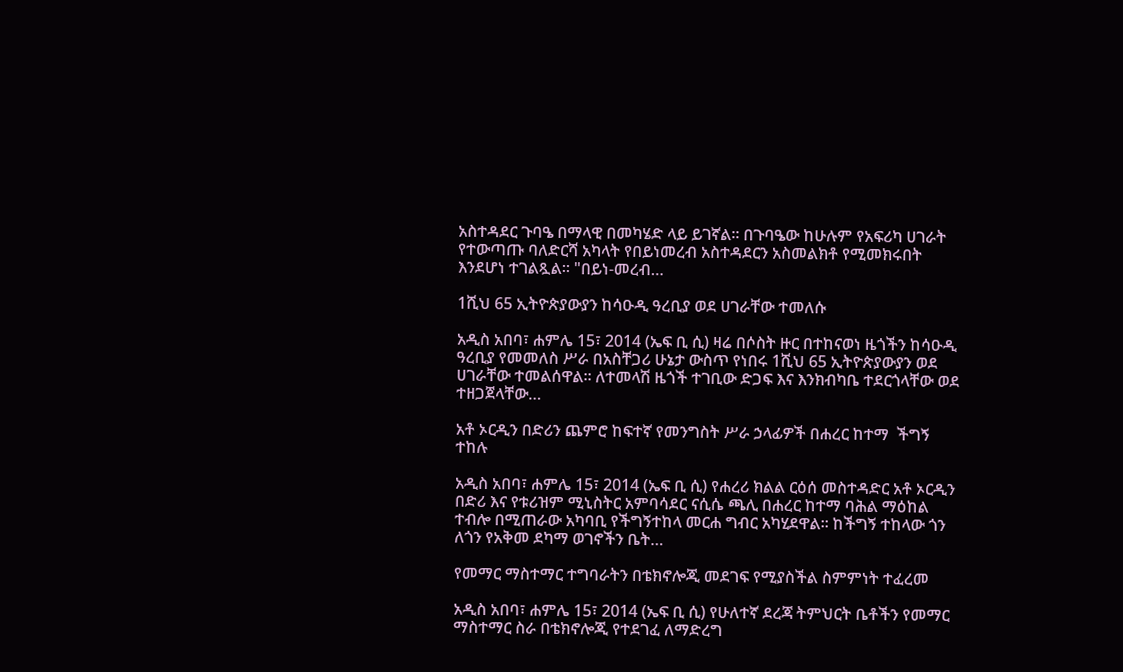አስተዳደር ጉባዔ በማላዊ በመካሄድ ላይ ይገኛል፡፡ በጉባዔው ከሁሉም የአፍሪካ ሀገራት የተውጣጡ ባለድርሻ አካላት የበይነመረብ አስተዳደርን አስመልክቶ የሚመክሩበት እንደሆነ ተገልጿል። "በይነ-መረብ…

1ሺህ 65 ኢትዮጵያውያን ከሳዑዲ ዓረቢያ ወደ ሀገራቸው ተመለሱ

አዲስ አበባ፣ ሐምሌ 15፣ 2014 (ኤፍ ቢ ሲ) ዛሬ በሶስት ዙር በተከናወነ ዜጎችን ከሳዑዲ ዓረቢያ የመመለስ ሥራ በአስቸጋሪ ሁኔታ ውስጥ የነበሩ 1ሺህ 65 ኢትዮጵያውያን ወደ ሀገራቸው ተመልሰዋል፡፡ ለተመላሽ ዜጎች ተገቢው ድጋፍ እና እንክብካቤ ተደርጎላቸው ወደ ተዘጋጀላቸው…

አቶ ኦርዲን በድሪን ጨምሮ ከፍተኛ የመንግስት ሥራ ኃላፊዎች በሐረር ከተማ  ችግኝ ተከሉ

አዲስ አበባ፣ ሐምሌ 15፣ 2014 (ኤፍ ቢ ሲ) የሐረሪ ክልል ርዕሰ መስተዳድር አቶ ኦርዲን በድሪ እና የቱሪዝም ሚኒስትር አምባሳደር ናሲሴ ጫሊ በሐረር ከተማ ባሕል ማዕከል ተብሎ በሚጠራው አካባቢ የችግኝተከላ መርሐ ግብር አካሂደዋል፡፡ ከችግኝ ተከላው ጎን ለጎን የአቅመ ደካማ ወገኖችን ቤት…

የመማር ማስተማር ተግባራትን በቴክኖሎጂ መደገፍ የሚያስችል ስምምነት ተፈረመ

አዲስ አበባ፣ ሐምሌ 15፣ 2014 (ኤፍ ቢ ሲ) የሁለተኛ ደረጃ ትምህርት ቤቶችን የመማር ማስተማር ስራ በቴክኖሎጂ የተደገፈ ለማድረግ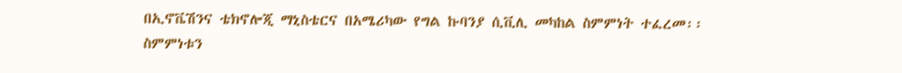በኢኖቬሽንና ቴክኖሎጂ ማኒስቴርና በአሜሪካው የግል ኩባንያ ሲቪሊ መካከል ስምምነት ተፈረመ፡፡ ስምምነቱን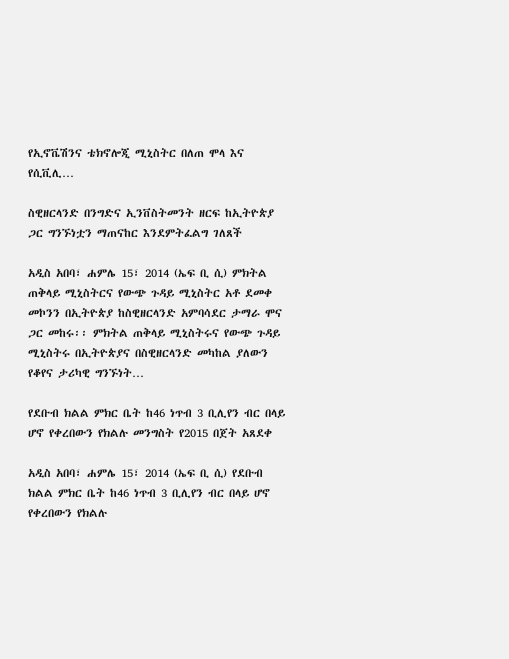የኢኖቬሽንና ቴክኖሎጂ ሚኒስትር በለጠ ሞላ እና የሲቪሊ…

ስዊዘርላንድ በንግድና ኢንቨስትመንት ዘርፍ ከኢትዮጵያ ጋር ግንኙነቷን ማጠናከር እንደምትፈልግ ገለጸች

አዲስ አበባ፣ ሐምሌ 15፣ 2014 (ኤፍ ቢ ሲ) ምክትል ጠቅላይ ሚኒስትርና የውጭ ጉዳይ ሚኒስትር አቶ ደመቀ መኮንን በኢትዮጵያ ከስዊዘርላንድ አምባሳደር ታማራ ሞና ጋር መከሩ፡፡ ምክትል ጠቅላይ ሚኒስትሩና የውጭ ጉዳይ ሚኒስትሩ በኢትዮጵያና በስዊዘርላንድ መካከል ያለውን የቆየና ታሪካዊ ግንኙነት…

የደቡብ ክልል ምክር ቤት ከ46 ነጥብ 3 ቢሊየን ብር በላይ ሆኖ የቀረበውን የክልሉ መንግስት የ2015 በጀት አጸደቀ

አዲስ አበባ፣ ሐምሌ 15፣ 2014 (ኤፍ ቢ ሲ) የደቡብ ክልል ምክር ቤት ከ46 ነጥብ 3 ቢሊየን ብር በላይ ሆኖ የቀረበውን የክልሉ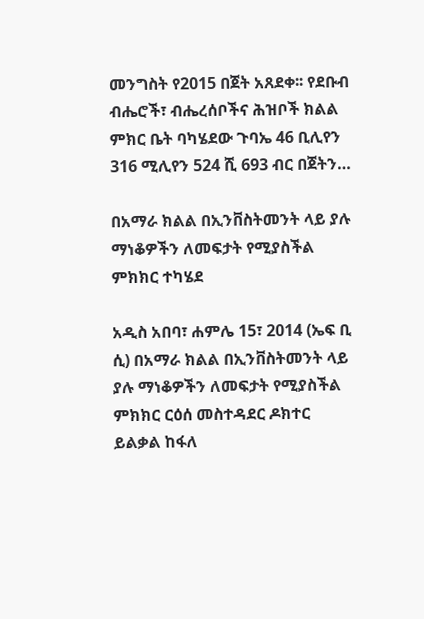መንግስት የ2015 በጀት አጸደቀ፡፡ የደቡብ ብሔሮች፣ ብሔረሰቦችና ሕዝቦች ክልል ምክር ቤት ባካሄደው ጉባኤ 46 ቢሊየን 316 ሚሊየን 524 ሺ 693 ብር በጀትን…

በአማራ ክልል በኢንቨስትመንት ላይ ያሉ ማነቆዎችን ለመፍታት የሚያስችል ምክክር ተካሄደ

አዲስ አበባ፣ ሐምሌ 15፣ 2014 (ኤፍ ቢ ሲ) በአማራ ክልል በኢንቨስትመንት ላይ ያሉ ማነቆዎችን ለመፍታት የሚያስችል ምክክር ርዕሰ መስተዳደር ዶክተር ይልቃል ከፋለ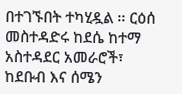በተገኙበት ተካሂዷል ፡፡ ርዕሰ መስተዳድሩ ከደሴ ከተማ አስተዳደር አመራሮች፣ ከደቡብ እና ሰሜን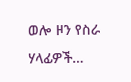ወሎ ዞን የስራ ሃላፊዎች…